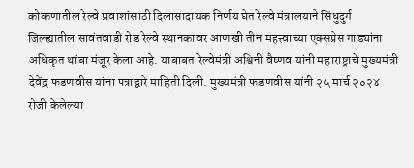कोकणातील रेल्वे प्रवाशांसाठी दिलासादायक निर्णय घेत रेल्वे मंत्रालयाने सिंधुदुर्ग जिल्ह्यातील सावंतवाडी रोड रेल्वे स्थानकावर आणखी तीन महत्त्वाच्या एक्सप्रेस गाड्यांना अधिकृत थांबा मंजूर केला आहे. याबाबत रेल्वेमंत्री अश्विनी वैष्णव यांनी महाराष्ट्राचे मुख्यमंत्री देवेंद्र फडणवीस यांना पत्राद्वारे माहिती दिली. मुख्यमंत्री फडणवीस यांनी २५ मार्च २०२४ रोजी केलेल्या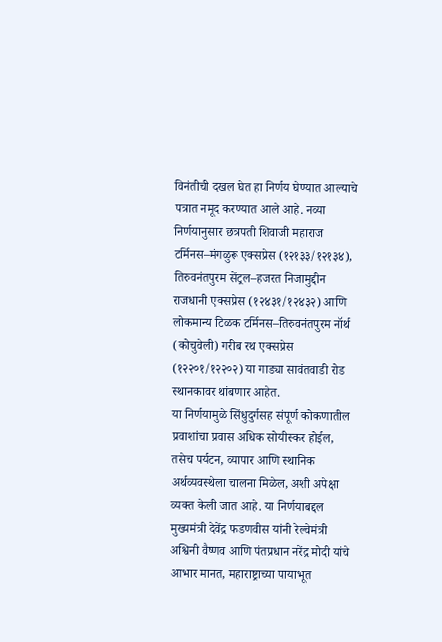विनंतीची दखल घेत हा निर्णय घेण्यात आल्याचे पत्रात नमूद करण्यात आले आहे. नव्या निर्णयानुसार छत्रपती शिवाजी महाराज टर्मिनस–मंगळुरू एक्सप्रेस (१२१३३/१२१३४), तिरुवनंतपुरम सेंट्रल–हजरत निजामुद्दीन राजधानी एक्सप्रेस (१२४३१/१२४३२) आणि लोकमान्य टिळक टर्मिनस–तिरुवनंतपुरम नॉर्थ (कोचुवेली) गरीब रथ एक्सप्रेस (१२२०१/१२२०२) या गाड्या सावंतवाडी रोड स्थानकावर थांबणार आहेत.
या निर्णयामुळे सिंधुदुर्गसह संपूर्ण कोकणातील प्रवाशांचा प्रवास अधिक सोयीस्कर होईल, तसेच पर्यटन, व्यापार आणि स्थानिक अर्थव्यवस्थेला चालना मिळेल, अशी अपेक्षा व्यक्त केली जात आहे. या निर्णयाबद्दल मुख्यमंत्री देवेंद्र फडणवीस यांनी रेल्वेमंत्री अश्विनी वैष्णव आणि पंतप्रधान नरेंद्र मोदी यांचे आभार मानत, महाराष्ट्राच्या पायाभूत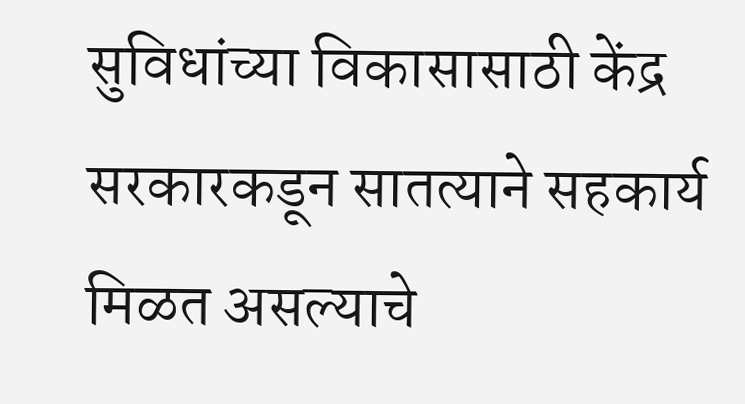सुविधांच्या विकासासाठी केंद्र सरकारकडून सातत्याने सहकार्य मिळत असल्याचे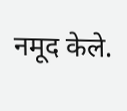नमूद केले.